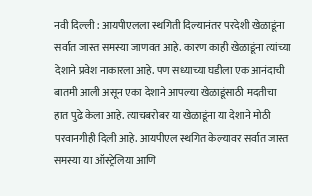नवी दिल्ली : आयपीएलला स्थगिती दिल्यानंतर परदेशी खेळाडूंना सर्वात जास्त समस्या जाणवत आहे. कारण काही खेळाडूंना त्यांच्या देशाने प्रवेश नाकारला आहे. पण सध्याच्या घडीला एक आनंदाची बातमी आली असून एका देशाने आपल्या खेळाडूंसाठी मदतीचा हात पुढे केला आहे. त्याचबरोबर या खेळाडूंना या देशाने मोठी परवानगीही दिली आहे. आयपीएल स्थगित केल्यावर सर्वात जास्त समस्या या ऑस्ट्रेलिया आणि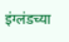इंग्लंडच्या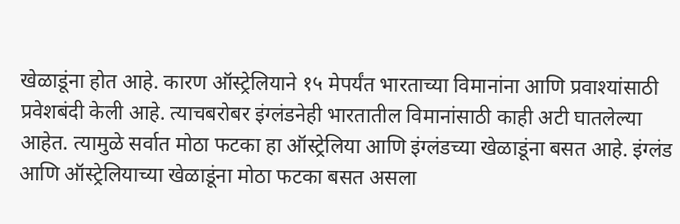खेळाडूंना होत आहे. कारण ऑस्ट्रेलियाने १५ मेपर्यंत भारताच्या विमानांना आणि प्रवाश्यांसाठी प्रवेशबंदी केली आहे. त्याचबरोबर इंग्लंडनेही भारतातील विमानांसाठी काही अटी घातलेल्या आहेत. त्यामुळे सर्वात मोठा फटका हा ऑस्ट्रेलिया आणि इंग्लंडच्या खेळाडूंना बसत आहे. इंग्लंड आणि ऑस्ट्रेलियाच्या खेळाडूंना मोठा फटका बसत असला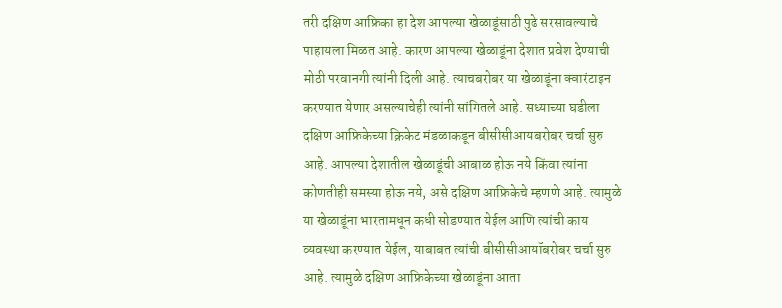तरी दक्षिण आफ्रिका हा देश आपल्या खेळाडूंसाठी पुढे सरसावल्याचे पाहायला मिळत आहे. कारण आपल्या खेळाडूंना देशात प्रवेश देण्याची मोठी परवानगी त्यांनी दिली आहे. त्याचबरोबर या खेळाडूंना क्वारंटाइन करण्यात येणार असल्याचेही त्यांनी सांगितले आहे. सध्याच्या घडीला दक्षिण आफ्रिकेच्या क्रिकेट मंडळाकडून बीसीसीआयबरोबर चर्चा सुरु आहे. आपल्या देशातील खेळाडूंची आबाळ होऊ नये किंवा त्यांना कोणतीही समस्या होऊ नये, असे दक्षिण आफ्रिकेचे म्हणणे आहे. त्यामुळे या खेळाडूंना भारतामधून कधी सोडण्यात येईल आणि त्यांची काय व्यवस्था करण्यात येईल, याबाबत त्यांची बीसीसीआयॉबरोबर चर्चा सुरु आहे. त्यामुळे दक्षिण आफ्रिकेच्या खेळाडूंना आता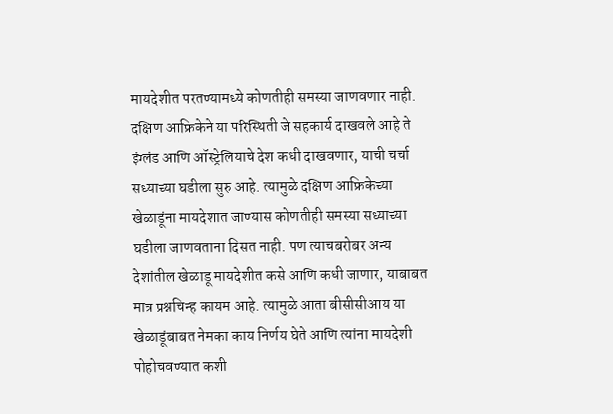मायदेशीत परतण्यामध्ये कोणतीही समस्या जाणवणार नाही. दक्षिण आफ्रिकेने या परिस्थिती जे सहकार्य दाखवले आहे ते इंग्लंड आणि ऑस्ट्रेलियाचे देश कधी दाखवणार, याची चर्चा सध्याच्या घडीला सुरु आहे. त्यामुळे दक्षिण आफ्रिकेच्या खेळाडूंना मायदेशात जाण्यास कोणतीही समस्या सध्याच्या घडीला जाणवताना दिसत नाही. पण त्याचबरोबर अन्य देशांतील खेळाडू मायदेशीत कसे आणि कधी जाणार, याबाबत मात्र प्रश्नचिन्ह कायम आहे. त्यामुळे आता बीसीसीआय या खेळाडूंबाबत नेमका काय निर्णय घेते आणि त्यांना मायदेशी पोहोचवण्यात कशी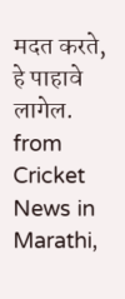मदत करते, हे पाहावे लागेल.
from Cricket News in Marathi,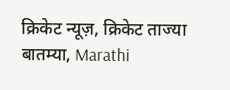क्रिकेट न्यूज़, क्रिकेट ताज्या बातम्या, Marathi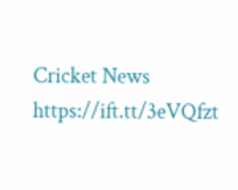Cricket News https://ift.tt/3eVQfzt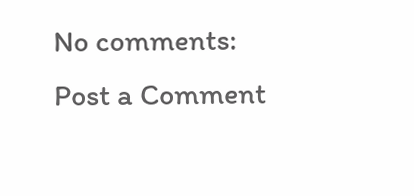No comments:
Post a Comment